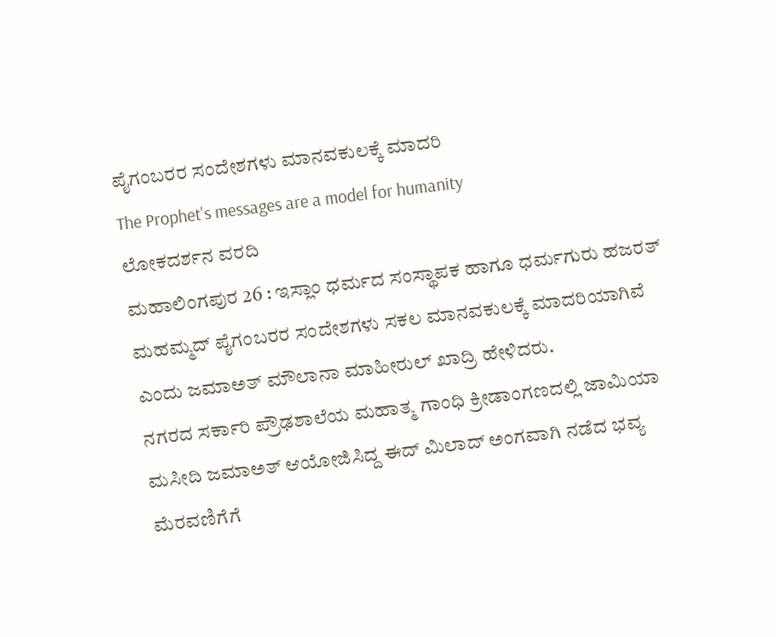ಪೈಗಂಬರರ ಸಂದೇಶಗಳು ಮಾನವಕುಲಕ್ಕೆ ಮಾದರಿ
The Prophet's messages are a model for humanity
ಲೋಕದರ್ಶನ ವರದಿ
ಮಹಾಲಿಂಗಪುರ 26 : ಇಸ್ಲಾಂ ಧರ್ಮದ ಸಂಸ್ಥಾಪಕ ಹಾಗೂ ಧರ್ಮಗುರು ಹಜರತ್ ಮಹಮ್ಮದ್ ಪೈಗಂಬರರ ಸಂದೇಶಗಳು ಸಕಲ ಮಾನವಕುಲಕ್ಕೆ ಮಾದರಿಯಾಗಿವೆ ಎಂದು ಜಮಾಅತ್ ಮೌಲಾನಾ ಮಾಹೀರುಲ್ ಖಾದ್ರಿ ಹೇಳಿದರು.
ನಗರದ ಸರ್ಕಾರಿ ಪ್ರೌಢಶಾಲೆಯ ಮಹಾತ್ಮ ಗಾಂಧಿ ಕ್ರೀಡಾಂಗಣದಲ್ಲಿ ಜಾಮಿಯಾ ಮಸೀದಿ ಜಮಾಅತ್ ಆಯೋಜಿಸಿದ್ದ ಈದ್ ಮಿಲಾದ್ ಅಂಗವಾಗಿ ನಡೆದ ಭವ್ಯ ಮೆರವಣಿಗೆಗೆ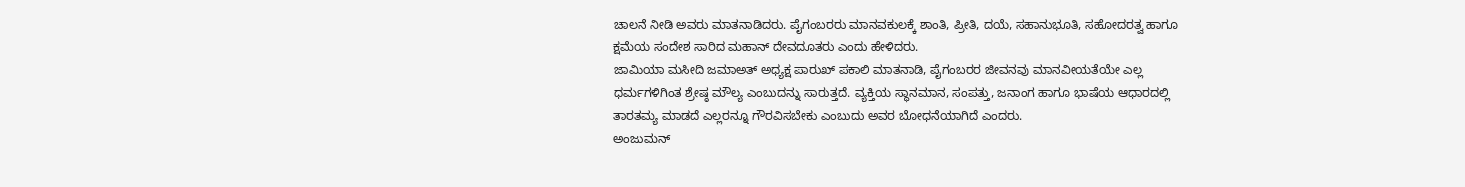ಚಾಲನೆ ನೀಡಿ ಅವರು ಮಾತನಾಡಿದರು. ಪೈಗಂಬರರು ಮಾನವಕುಲಕ್ಕೆ ಶಾಂತಿ, ಪ್ರೀತಿ, ದಯೆ, ಸಹಾನುಭೂತಿ, ಸಹೋದರತ್ವ ಹಾಗೂ ಕ್ಷಮೆಯ ಸಂದೇಶ ಸಾರಿದ ಮಹಾನ್ ದೇವದೂತರು ಎಂದು ಹೇಳಿದರು.
ಜಾಮಿಯಾ ಮಸೀದಿ ಜಮಾಅತ್ ಅಧ್ಯಕ್ಷ ಪಾರುಖ್ ಪಕಾಲಿ ಮಾತನಾಡಿ, ಪೈಗಂಬರರ ಜೀವನವು ಮಾನವೀಯತೆಯೇ ಎಲ್ಲ ಧರ್ಮಗಳಿಗಿಂತ ಶ್ರೇಷ್ಠ ಮೌಲ್ಯ ಎಂಬುದನ್ನು ಸಾರುತ್ತದೆ. ವ್ಯಕ್ತಿಯ ಸ್ಥಾನಮಾನ, ಸಂಪತ್ತು, ಜನಾಂಗ ಹಾಗೂ ಭಾಷೆಯ ಆಧಾರದಲ್ಲಿ ತಾರತಮ್ಯ ಮಾಡದೆ ಎಲ್ಲರನ್ನೂ ಗೌರವಿಸಬೇಕು ಎಂಬುದು ಅವರ ಬೋಧನೆಯಾಗಿದೆ ಎಂದರು.
ಅಂಜುಮನ್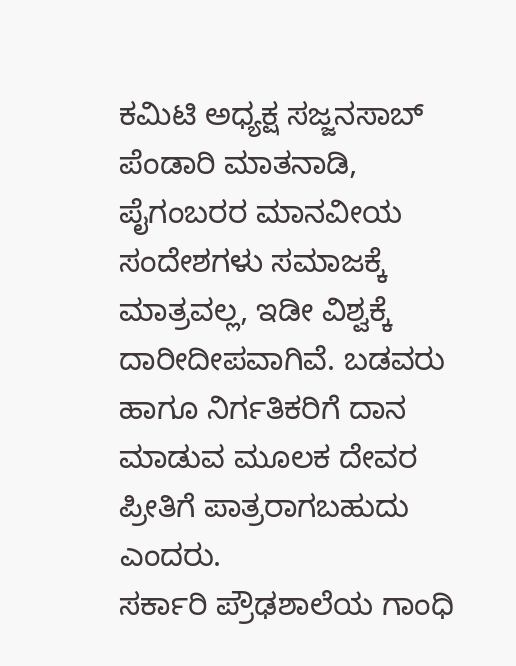ಕಮಿಟಿ ಅಧ್ಯಕ್ಷ ಸಜ್ಜನಸಾಬ್ ಪೆಂಡಾರಿ ಮಾತನಾಡಿ, ಪೈಗಂಬರರ ಮಾನವೀಯ ಸಂದೇಶಗಳು ಸಮಾಜಕ್ಕೆ ಮಾತ್ರವಲ್ಲ, ಇಡೀ ವಿಶ್ವಕ್ಕೆ ದಾರೀದೀಪವಾಗಿವೆ. ಬಡವರು ಹಾಗೂ ನಿರ್ಗತಿಕರಿಗೆ ದಾನ ಮಾಡುವ ಮೂಲಕ ದೇವರ ಪ್ರೀತಿಗೆ ಪಾತ್ರರಾಗಬಹುದು ಎಂದರು.
ಸರ್ಕಾರಿ ಪ್ರೌಢಶಾಲೆಯ ಗಾಂಧಿ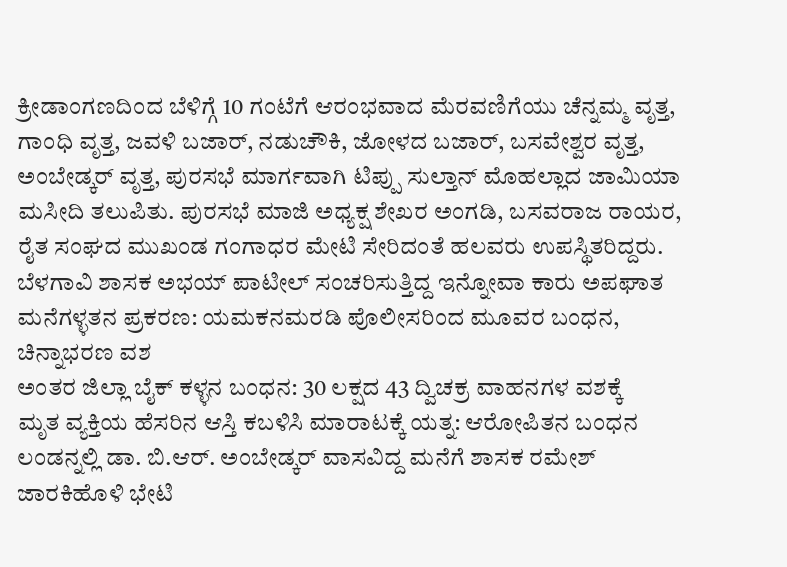ಕ್ರೀಡಾಂಗಣದಿಂದ ಬೆಳಿಗ್ಗೆ 10 ಗಂಟೆಗೆ ಆರಂಭವಾದ ಮೆರವಣಿಗೆಯು ಚೆನ್ನಮ್ಮ ವೃತ್ತ, ಗಾಂಧಿ ವೃತ್ತ, ಜವಳಿ ಬಜಾರ್, ನಡುಚೌಕಿ, ಜೋಳದ ಬಜಾರ್, ಬಸವೇಶ್ವರ ವೃತ್ತ, ಅಂಬೇಡ್ಕರ್ ವೃತ್ತ, ಪುರಸಭೆ ಮಾರ್ಗವಾಗಿ ಟಿಪ್ಪು ಸುಲ್ತಾನ್ ಮೊಹಲ್ಲಾದ ಜಾಮಿಯಾ ಮಸೀದಿ ತಲುಪಿತು. ಪುರಸಭೆ ಮಾಜಿ ಅಧ್ಯಕ್ಷ ಶೇಖರ ಅಂಗಡಿ, ಬಸವರಾಜ ರಾಯರ, ರೈತ ಸಂಘದ ಮುಖಂಡ ಗಂಗಾಧರ ಮೇಟಿ ಸೇರಿದಂತೆ ಹಲವರು ಉಪಸ್ಥಿತರಿದ್ದರು.
ಬೆಳಗಾವಿ ಶಾಸಕ ಅಭಯ್ ಪಾಟೀಲ್ ಸಂಚರಿಸುತ್ತಿದ್ದ ಇನ್ನೋವಾ ಕಾರು ಅಪಘಾತ
ಮನೆಗಳ್ಳತನ ಪ್ರಕರಣ: ಯಮಕನಮರಡಿ ಪೊಲೀಸರಿಂದ ಮೂವರ ಬಂಧನ, ಚಿನ್ನಾಭರಣ ವಶ
ಅಂತರ ಜಿಲ್ಲಾ ಬೈಕ್ ಕಳ್ಳನ ಬಂಧನ: 30 ಲಕ್ಷದ 43 ದ್ವಿಚಕ್ರ ವಾಹನಗಳ ವಶಕ್ಕೆ
ಮೃತ ವ್ಯಕ್ತಿಯ ಹೆಸರಿನ ಆಸ್ತಿ ಕಬಳಿಸಿ ಮಾರಾಟಕ್ಕೆ ಯತ್ನ: ಆರೋಪಿತನ ಬಂಧನ
ಲಂಡನ್ನಲ್ಲಿ ಡಾ. ಬಿ.ಆರ್. ಅಂಬೇಡ್ಕರ್ ವಾಸವಿದ್ದ ಮನೆಗೆ ಶಾಸಕ ರಮೇಶ್ ಜಾರಕಿಹೊಳಿ ಭೇಟಿ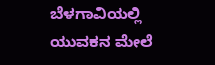ಬೆಳಗಾವಿಯಲ್ಲಿ ಯುವಕನ ಮೇಲೆ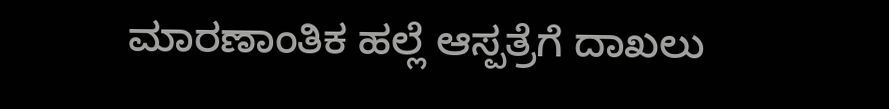ಮಾರಣಾಂತಿಕ ಹಲ್ಲೆ ಆಸ್ಪತ್ರೆಗೆ ದಾಖಲು